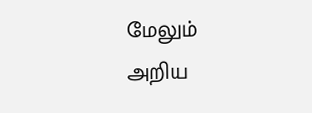மேலும் அறிய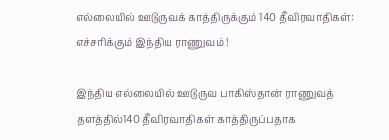எல்லையில் ஊடுருவக் காத்திருக்கும் 140 தீவிரவாதிகள்: எச்சரிக்கும் இந்திய ராணுவம் !

இந்திய எல்லையில் ஊடுருவ பாகிஸ்தான் ராணுவத் தளத்தில்140 தீவிரவாதிகள் காத்திருப்பதாக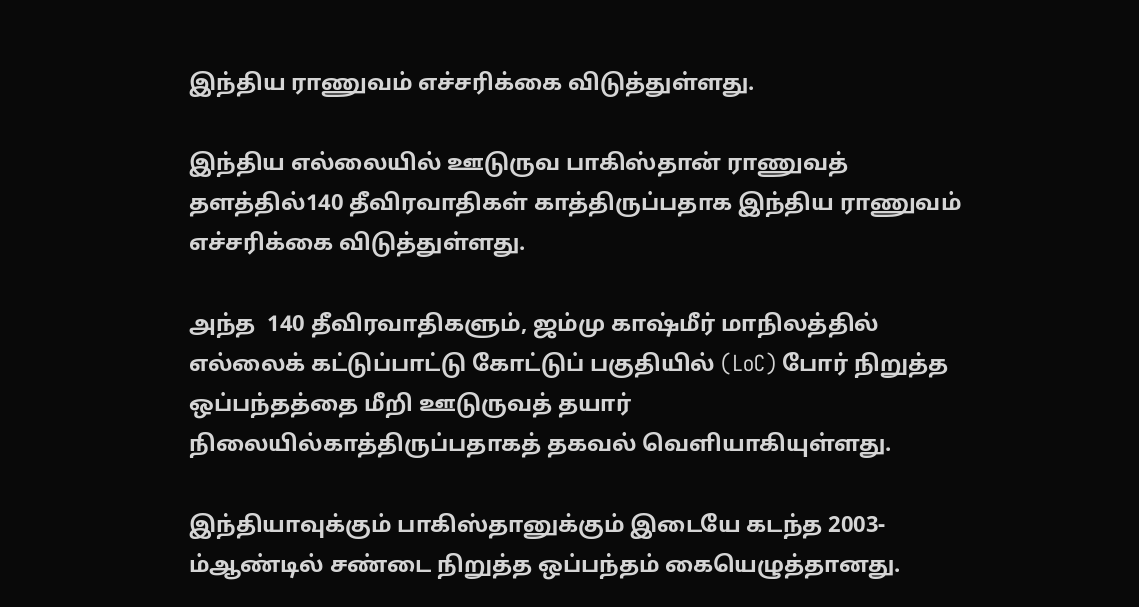இந்திய ராணுவம் எச்சரிக்கை விடுத்துள்ளது.

இந்திய எல்லையில் ஊடுருவ பாகிஸ்தான் ராணுவத் தளத்தில்140 தீவிரவாதிகள் காத்திருப்பதாக இந்திய ராணுவம் எச்சரிக்கை விடுத்துள்ளது.

அந்த  140 தீவிரவாதிகளும், ஜம்மு காஷ்மீர் மாநிலத்தில் எல்லைக் கட்டுப்பாட்டு கோட்டுப் பகுதியில் (LoC) போர் நிறுத்த ஒப்பந்தத்தை மீறி ஊடுருவத் தயார் நிலையில்காத்திருப்பதாகத் தகவல் வெளியாகியுள்ளது.

இந்தியாவுக்கும் பாகிஸ்தானுக்கும் இடையே கடந்த 2003-ம்ஆண்டில் சண்டை நிறுத்த ஒப்பந்தம் கையெழுத்தானது.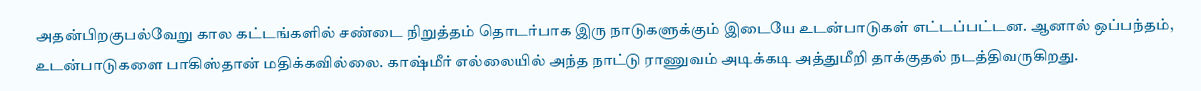அதன்பிறகுபல்வேறு கால கட்டங்களில் சண்டை நிறுத்தம் தொடர்பாக இரு நாடுகளுக்கும் இடையே உடன்பாடுகள் எட்டப்பட்டன. ஆனால் ஒப்பந்தம், உடன்பாடுகளை பாகிஸ்தான் மதிக்கவில்லை. காஷ்மீர் எல்லையில் அந்த நாட்டு ராணுவம் அடிக்கடி அத்துமீறி தாக்குதல் நடத்திவருகிறது.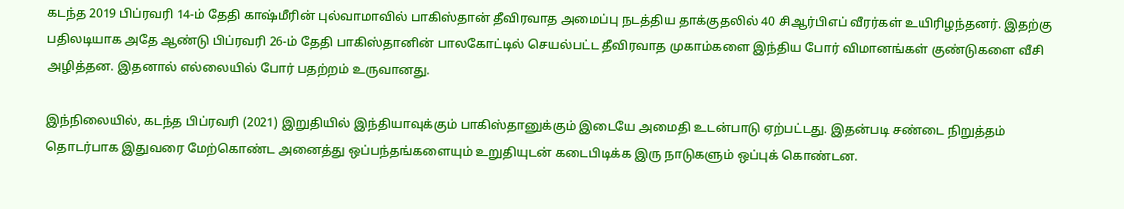கடந்த 2019 பிப்ரவரி 14-ம் தேதி காஷ்மீரின் புல்வாமாவில் பாகிஸ்தான் தீவிரவாத அமைப்பு நடத்திய தாக்குதலில் 40 சிஆர்பிஎப் வீரர்கள் உயிரிழந்தனர். இதற்கு பதிலடியாக அதே ஆண்டு பிப்ரவரி 26-ம் தேதி பாகிஸ்தானின் பாலகோட்டில் செயல்பட்ட தீவிரவாத முகாம்களை இந்திய போர் விமானங்கள் குண்டுகளை வீசி அழித்தன. இதனால் எல்லையில் போர் பதற்றம் உருவானது.

இந்நிலையில், கடந்த பிப்ரவரி (2021) இறுதியில் இந்தியாவுக்கும் பாகிஸ்தானுக்கும் இடையே அமைதி உடன்பாடு ஏற்பட்டது. இதன்படி சண்டை நிறுத்தம் தொடர்பாக இதுவரை மேற்கொண்ட அனைத்து ஒப்பந்தங்களையும் உறுதியுடன் கடைபிடிக்க இரு நாடுகளும் ஒப்புக் கொண்டன.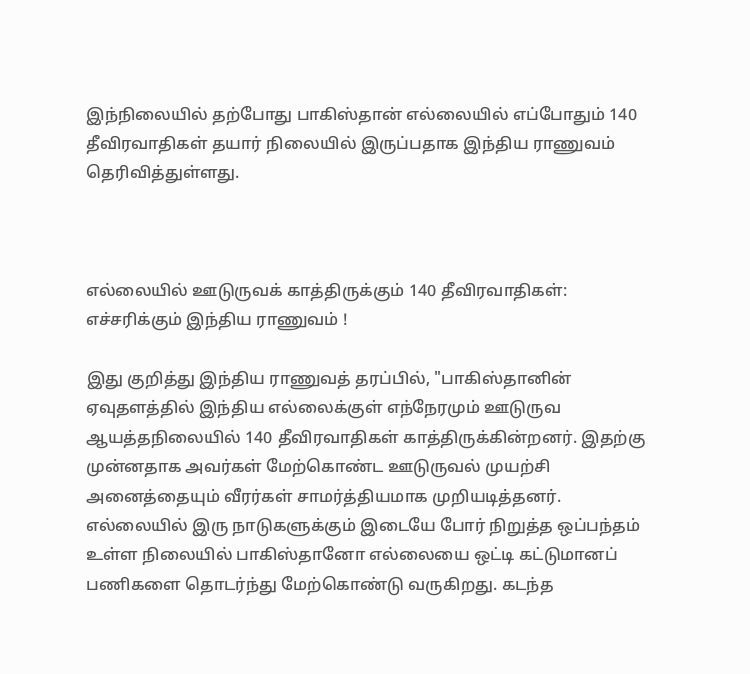இந்நிலையில் தற்போது பாகிஸ்தான் எல்லையில் எப்போதும் 140 தீவிரவாதிகள் தயார் நிலையில் இருப்பதாக இந்திய ராணுவம் தெரிவித்துள்ளது.



எல்லையில் ஊடுருவக் காத்திருக்கும் 140 தீவிரவாதிகள்: எச்சரிக்கும் இந்திய ராணுவம் !

இது குறித்து இந்திய ராணுவத் தரப்பில், "பாகிஸ்தானின் ஏவுதளத்தில் இந்திய எல்லைக்குள் எந்நேரமும் ஊடுருவ ஆயத்தநிலையில் 140 தீவிரவாதிகள் காத்திருக்கின்றனர். இதற்கு முன்னதாக அவர்கள் மேற்கொண்ட ஊடுருவல் முயற்சி அனைத்தையும் வீரர்கள் சாமர்த்தியமாக முறியடித்தனர். எல்லையில் இரு நாடுகளுக்கும் இடையே போர் நிறுத்த ஒப்பந்தம் உள்ள நிலையில் பாகிஸ்தானோ எல்லையை ஒட்டி கட்டுமானப் பணிகளை தொடர்ந்து மேற்கொண்டு வருகிறது. கடந்த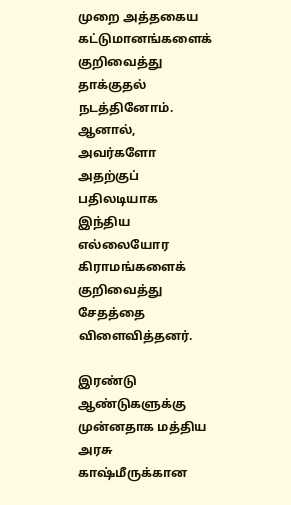முறை அத்தகைய கட்டுமானங்களைக் குறிவைத்து தாக்குதல் நடத்தினோம். ஆனால், அவர்களோ அதற்குப் பதிலடியாக இந்திய எல்லையோர கிராமங்களைக் குறிவைத்து சேதத்தை விளைவித்தனர்.

இரண்டு ஆண்டுகளுக்கு முன்னதாக மத்திய அரசு காஷ்மீருக்கான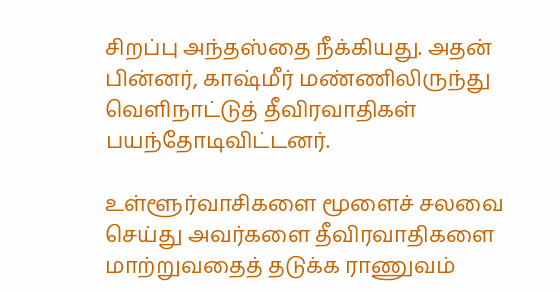சிறப்பு அந்தஸ்தை நீக்கியது. அதன் பின்னர், காஷ்மீர் மண்ணிலிருந்து வெளிநாட்டுத் தீவிரவாதிகள் பயந்தோடிவிட்டனர்.

உள்ளூர்வாசிகளை மூளைச் சலவை செய்து அவர்களை தீவிரவாதிகளை மாற்றுவதைத் தடுக்க ராணுவம்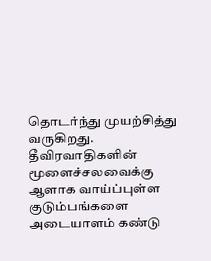தொடர்ந்து முயற்சித்து வருகிறது. தீவிரவாதிகளின் மூளைச்சலவைக்கு ஆளாக வாய்ப்புள்ள குடும்பங்களை அடையாளம் கண்டு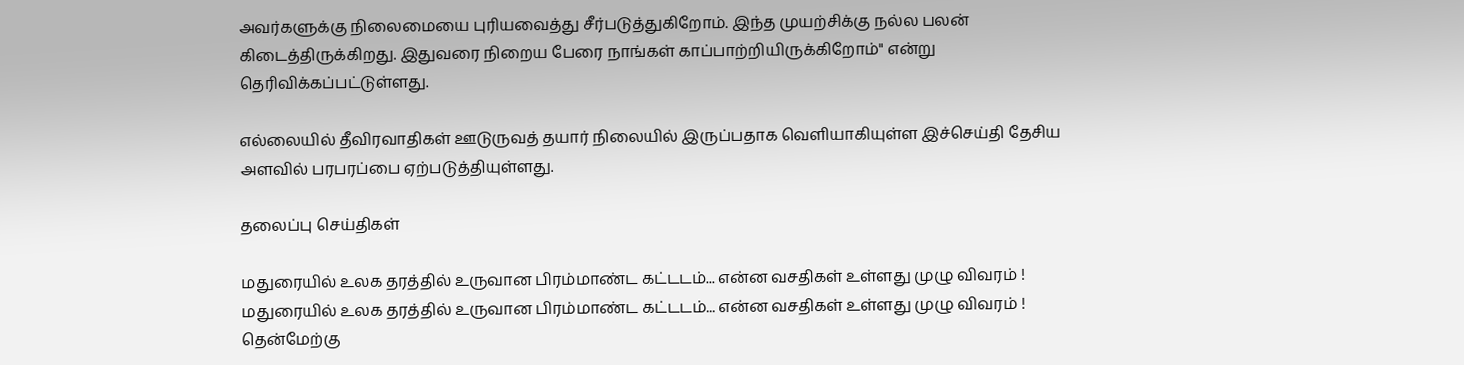அவர்களுக்கு நிலைமையை புரியவைத்து சீர்படுத்துகிறோம். இந்த முயற்சிக்கு நல்ல பலன் கிடைத்திருக்கிறது. இதுவரை நிறைய பேரை நாங்கள் காப்பாற்றியிருக்கிறோம்" என்று தெரிவிக்கப்பட்டுள்ளது.

எல்லையில் தீவிரவாதிகள் ஊடுருவத் தயார் நிலையில் இருப்பதாக வெளியாகியுள்ள இச்செய்தி தேசிய அளவில் பரபரப்பை ஏற்படுத்தியுள்ளது.

தலைப்பு செய்திகள்

மதுரையில் உலக தரத்தில் உருவான பிரம்மாண்ட கட்டடம்... என்ன வசதிகள் உள்ளது முழு விவரம் !
மதுரையில் உலக தரத்தில் உருவான பிரம்மாண்ட கட்டடம்... என்ன வசதிகள் உள்ளது முழு விவரம் !
தென்மேற்கு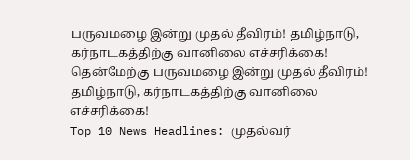பருவமழை இன்று முதல் தீவிரம்! தமிழ்நாடு, கர்நாடகத்திற்கு வானிலை எச்சரிக்கை!
தென்மேற்கு பருவமழை இன்று முதல் தீவிரம்! தமிழ்நாடு, கர்நாடகத்திற்கு வானிலை எச்சரிக்கை!
Top 10 News Headlines: முதல்வர்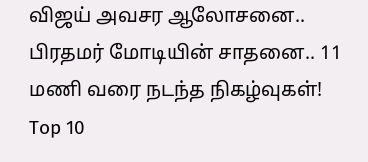விஜய் அவசர ஆலோசனை.. பிரதமர் மோடியின் சாதனை.. 11 மணி வரை நடந்த நிகழ்வுகள்!
Top 10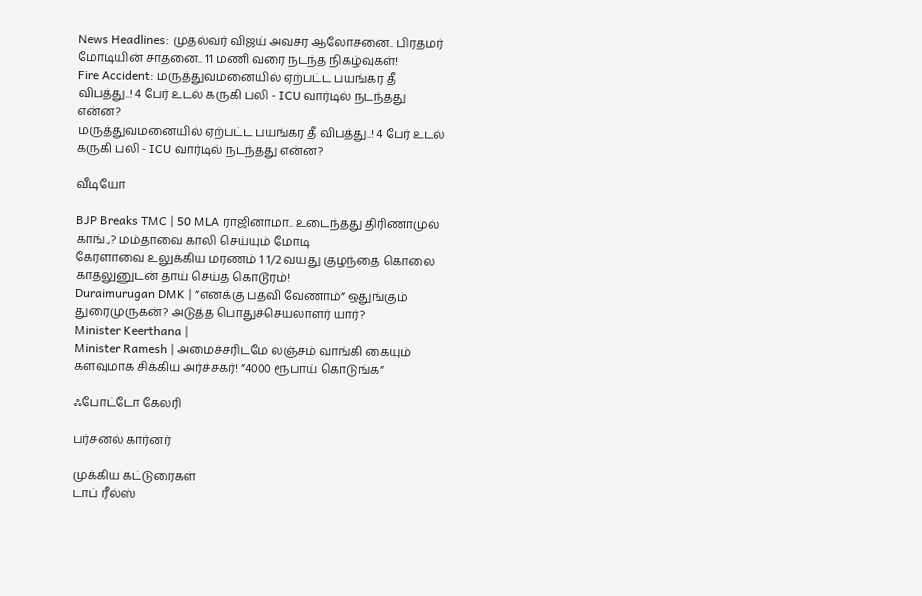News Headlines: முதல்வர் விஜய் அவசர ஆலோசனை.. பிரதமர் மோடியின் சாதனை.. 11 மணி வரை நடந்த நிகழ்வுகள்!
Fire Accident: மருத்துவமனையில் ஏற்பட்ட பயங்கர தீ விபத்து..! 4 பேர் உடல் கருகி பலி - ICU வார்டில் நடந்தது என்ன?
மருத்துவமனையில் ஏற்பட்ட பயங்கர தீ விபத்து..! 4 பேர் உடல் கருகி பலி - ICU வார்டில் நடந்தது என்ன?

வீடியோ

BJP Breaks TMC | 50 MLA ராஜினாமா.. உடைந்தது திரிணாமுல் காங்.,? மம்தாவை காலி செய்யும் மோடி
கேரளாவை உலுக்கிய மரணம் 1 1/2 வயது குழந்தை கொலை காதலுனுடன் தாய் செய்த கொடூரம்!
Duraimurugan DMK | ”எனக்கு பதவி வேணாம்” ஒதுங்கும் துரைமுருகன்? அடுத்த பொதுச்செயலாளர் யார்?
Minister Keerthana |
Minister Ramesh | அமைச்சரிடமே லஞ்சம் வாங்கி கையும் களவுமாக சிக்கிய அர்ச்சகர்! ”4000 ரூபாய் கொடுங்க”

ஃபோட்டோ கேலரி

பர்சனல் கார்னர்

முக்கிய கட்டுரைகள்
டாப் ரீல்ஸ்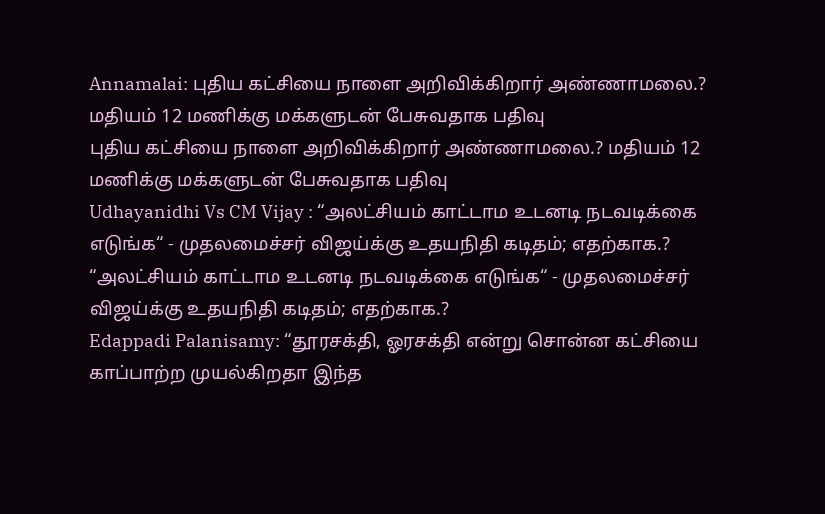Annamalai: புதிய கட்சியை நாளை அறிவிக்கிறார் அண்ணாமலை.? மதியம் 12 மணிக்கு மக்களுடன் பேசுவதாக பதிவு
புதிய கட்சியை நாளை அறிவிக்கிறார் அண்ணாமலை.? மதியம் 12 மணிக்கு மக்களுடன் பேசுவதாக பதிவு
Udhayanidhi Vs CM Vijay : “அலட்சியம் காட்டாம உடனடி நடவடிக்கை எடுங்க“ - முதலமைச்சர் விஜய்க்கு உதயநிதி கடிதம்; எதற்காக.?
“அலட்சியம் காட்டாம உடனடி நடவடிக்கை எடுங்க“ - முதலமைச்சர் விஜய்க்கு உதயநிதி கடிதம்; எதற்காக.?
Edappadi Palanisamy: “தூரசக்தி, ஓரசக்தி என்று சொன்ன கட்சியை காப்பாற்ற முயல்கிறதா இந்த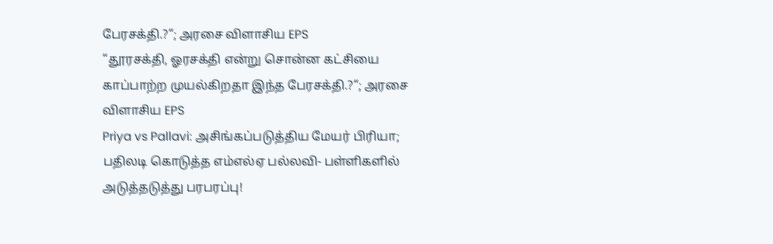பேரசக்தி.?“; அரசை விளாசிய EPS
“தூரசக்தி, ஓரசக்தி என்று சொன்ன கட்சியை காப்பாற்ற முயல்கிறதா இந்த பேரசக்தி.?“; அரசை விளாசிய EPS
Priya vs Pallavi: அசிங்கப்படுத்திய மேயர் பிரியா; பதிலடி கொடுத்த எம்எல்ஏ பல்லவி- பள்ளிகளில் அடுத்தடுத்து பரபரப்பு!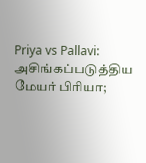Priya vs Pallavi: அசிங்கப்படுத்திய மேயர் பிரியா;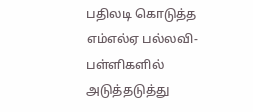பதிலடி கொடுத்த எம்எல்ஏ பல்லவி- பள்ளிகளில் அடுத்தடுத்து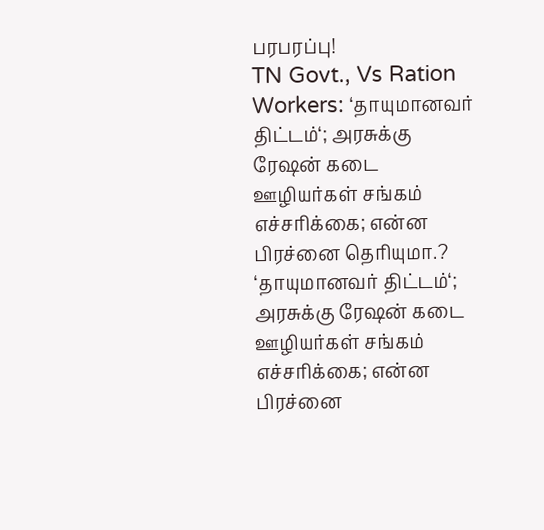பரபரப்பு!
TN Govt., Vs Ration Workers: ‘தாயுமானவர் திட்டம்‘; அரசுக்கு ரேஷன் கடை ஊழியர்கள் சங்கம் எச்சரிக்கை; என்ன பிரச்னை தெரியுமா.?
‘தாயுமானவர் திட்டம்‘; அரசுக்கு ரேஷன் கடை ஊழியர்கள் சங்கம் எச்சரிக்கை; என்ன பிரச்னை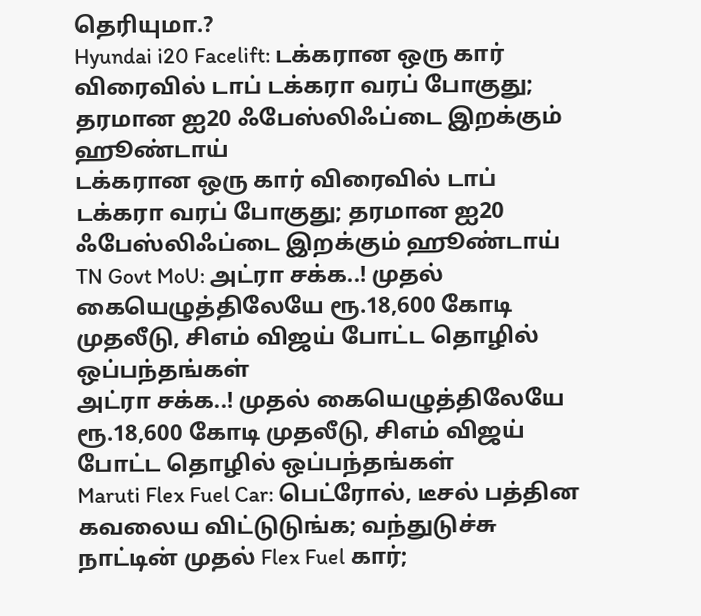தெரியுமா.?
Hyundai i20 Facelift: டக்கரான ஒரு கார் விரைவில் டாப் டக்கரா வரப் போகுது; தரமான ஐ20 ஃபேஸ்லிஃப்டை இறக்கும் ஹூண்டாய்
டக்கரான ஒரு கார் விரைவில் டாப் டக்கரா வரப் போகுது; தரமான ஐ20 ஃபேஸ்லிஃப்டை இறக்கும் ஹூண்டாய்
TN Govt MoU: அட்ரா சக்க..! முதல் கையெழுத்திலேயே ரூ.18,600 கோடி முதலீடு, சிஎம் விஜய் போட்ட தொழில் ஒப்பந்தங்கள்
அட்ரா சக்க..! முதல் கையெழுத்திலேயே ரூ.18,600 கோடி முதலீடு, சிஎம் விஜய் போட்ட தொழில் ஒப்பந்தங்கள்
Maruti Flex Fuel Car: பெட்ரோல், டீசல் பத்தின கவலைய விட்டுடுங்க; வந்துடுச்சு நாட்டின் முதல் Flex Fuel கார்;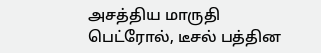அசத்திய மாருதி
பெட்ரோல், டீசல் பத்தின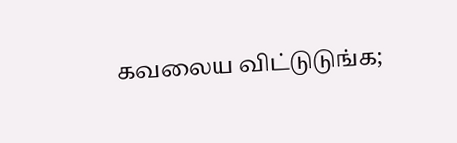கவலைய விட்டுடுங்க;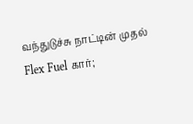வந்துடுச்சு நாட்டின் முதல் Flex Fuel கார்;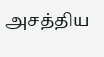அசத்திய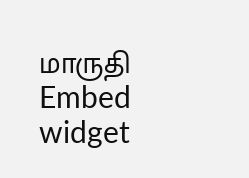மாருதி
Embed widget